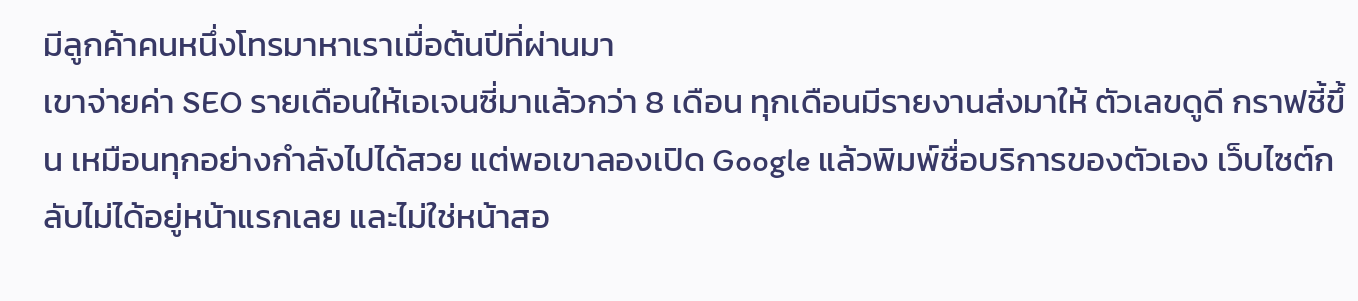มีลูกค้าคนหนึ่งโทรมาหาเราเมื่อต้นปีที่ผ่านมา
เขาจ่ายค่า SEO รายเดือนให้เอเจนซี่มาแล้วกว่า 8 เดือน ทุกเดือนมีรายงานส่งมาให้ ตัวเลขดูดี กราฟชี้ขึ้น เหมือนทุกอย่างกำลังไปได้สวย แต่พอเขาลองเปิด Google แล้วพิมพ์ชื่อบริการของตัวเอง เว็บไซต์กลับไม่ได้อยู่หน้าแรกเลย และไม่ใช่หน้าสอ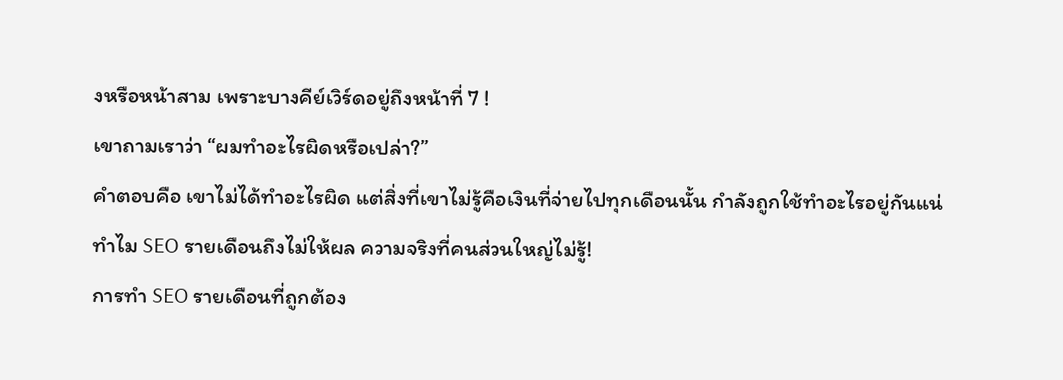งหรือหน้าสาม เพราะบางคีย์เวิร์ดอยู่ถึงหน้าที่ 7 !
เขาถามเราว่า “ผมทำอะไรผิดหรือเปล่า?”
คำตอบคือ เขาไม่ได้ทำอะไรผิด แต่สิ่งที่เขาไม่รู้คือเงินที่จ่ายไปทุกเดือนนั้น กำลังถูกใช้ทำอะไรอยู่กันแน่
ทำไม SEO รายเดือนถึงไม่ให้ผล ความจริงที่คนส่วนใหญ่ไม่รู้!
การทำ SEO รายเดือนที่ถูกต้อง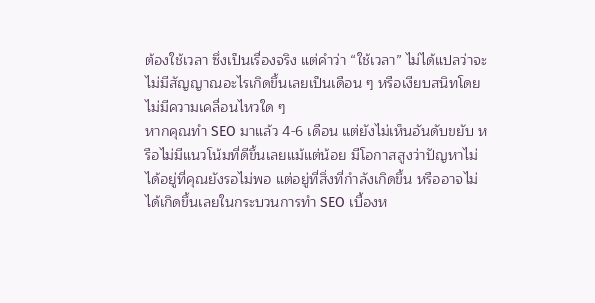ต้องใช้เวลา ซึ่งเป็นเรื่องจริง แต่คำว่า “ใช้เวลา” ไม่ได้แปลว่าจะไม่มีสัญญาณอะไรเกิดขึ้นเลยเป็นเดือน ๆ หรือเงียบสนิทโดยไม่มีความเคลื่อนไหวใด ๆ
หากคุณทำ SEO มาแล้ว 4-6 เดือน แต่ยังไม่เห็นอันดับขยับ หรือไม่มีแนวโน้มที่ดีขึ้นเลยแม้แต่น้อย มีโอกาสสูงว่าปัญหาไม่ได้อยู่ที่คุณยังรอไม่พอ แต่อยู่ที่สิ่งที่กำลังเกิดขึ้น หรืออาจไม่ได้เกิดขึ้นเลยในกระบวนการทำ SEO เบื้องห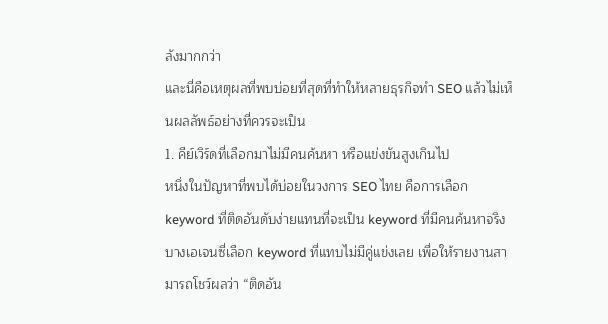ลังมากกว่า
และนี่คือเหตุผลที่พบบ่อยที่สุดที่ทำให้หลายธุรกิจทำ SEO แล้วไม่เห็นผลลัพธ์อย่างที่ควรจะเป็น
1. คีย์เวิร์ดที่เลือกมาไม่มีคนค้นหา หรือแข่งขันสูงเกินไป
หนึ่งในปัญหาที่พบได้บ่อยในวงการ SEO ไทย คือการเลือก keyword ที่ติดอันดับง่ายแทนที่จะเป็น keyword ที่มีคนค้นหาจริง
บางเอเจนซี่เลือก keyword ที่แทบไม่มีคู่แข่งเลย เพื่อให้รายงานสามารถโชว์ผลว่า “ติดอัน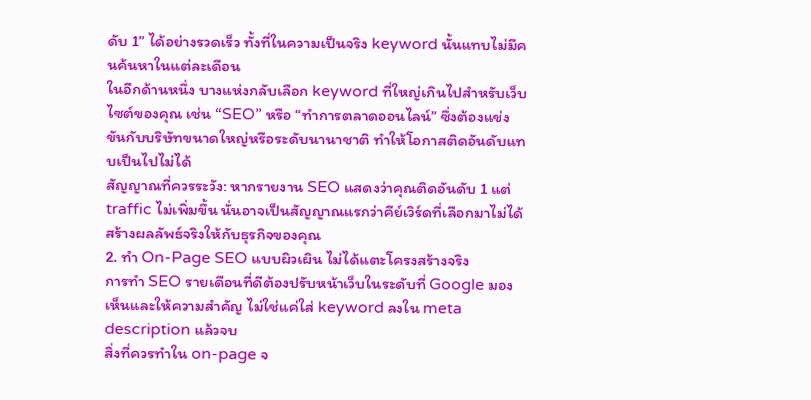ดับ 1” ได้อย่างรวดเร็ว ทั้งที่ในความเป็นจริง keyword นั้นแทบไม่มีคนค้นหาในแต่ละเดือน
ในอีกด้านหนึ่ง บางแห่งกลับเลือก keyword ที่ใหญ่เกินไปสำหรับเว็บไซต์ของคุณ เช่น “SEO” หรือ “ทำการตลาดออนไลน์” ซึ่งต้องแข่งขันกับบริษัทขนาดใหญ่หรือระดับนานาชาติ ทำให้โอกาสติดอันดับแทบเป็นไปไม่ได้
สัญญาณที่ควรระวัง: หากรายงาน SEO แสดงว่าคุณติดอันดับ 1 แต่ traffic ไม่เพิ่มขึ้น นั่นอาจเป็นสัญญาณแรกว่าคีย์เวิร์ดที่เลือกมาไม่ได้สร้างผลลัพธ์จริงให้กับธุรกิจของคุณ
2. ทำ On-Page SEO แบบผิวเผิน ไม่ได้แตะโครงสร้างจริง
การทำ SEO รายเดือนที่ดีต้องปรับหน้าเว็บในระดับที่ Google มองเห็นและให้ความสำคัญ ไม่ใช่แค่ใส่ keyword ลงใน meta description แล้วจบ
สิ่งที่ควรทำใน on-page จ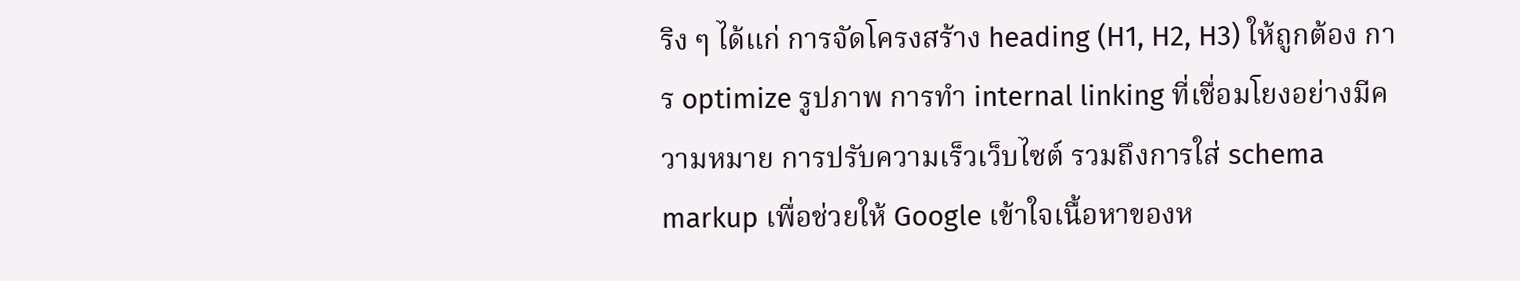ริง ๆ ได้แก่ การจัดโครงสร้าง heading (H1, H2, H3) ให้ถูกต้อง การ optimize รูปภาพ การทำ internal linking ที่เชื่อมโยงอย่างมีความหมาย การปรับความเร็วเว็บไซต์ รวมถึงการใส่ schema markup เพื่อช่วยให้ Google เข้าใจเนื้อหาของห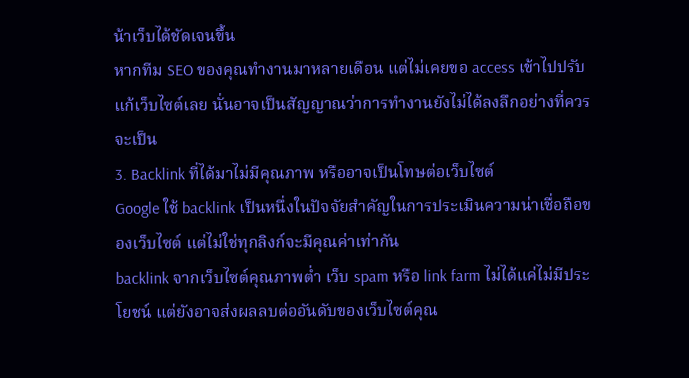น้าเว็บได้ชัดเจนขึ้น
หากทีม SEO ของคุณทำงานมาหลายเดือน แต่ไม่เคยขอ access เข้าไปปรับแก้เว็บไซต์เลย นั่นอาจเป็นสัญญาณว่าการทำงานยังไม่ได้ลงลึกอย่างที่ควรจะเป็น
3. Backlink ที่ได้มาไม่มีคุณภาพ หรืออาจเป็นโทษต่อเว็บไซต์
Google ใช้ backlink เป็นหนึ่งในปัจจัยสำคัญในการประเมินความน่าเชื่อถือของเว็บไซต์ แต่ไม่ใช่ทุกลิงก์จะมีคุณค่าเท่ากัน
backlink จากเว็บไซต์คุณภาพต่ำ เว็บ spam หรือ link farm ไม่ได้แค่ไม่มีประโยชน์ แต่ยังอาจส่งผลลบต่ออันดับของเว็บไซต์คุณ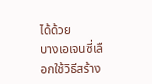ได้ด้วย
บางเอเจนซี่เลือกใช้วิธีสร้าง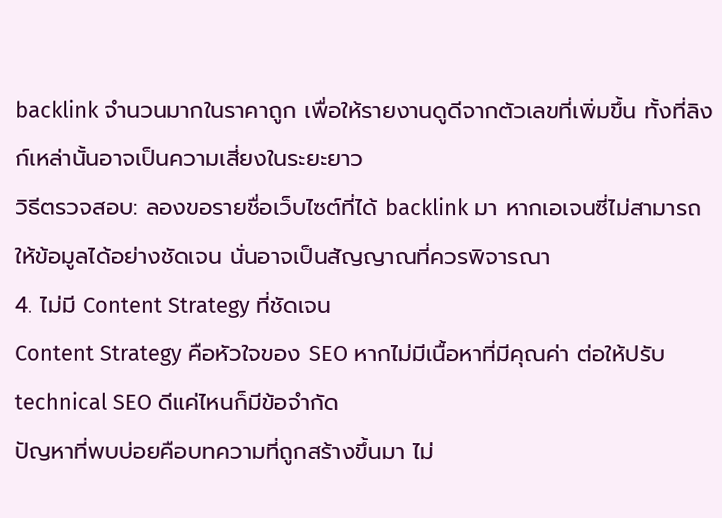backlink จำนวนมากในราคาถูก เพื่อให้รายงานดูดีจากตัวเลขที่เพิ่มขึ้น ทั้งที่ลิงก์เหล่านั้นอาจเป็นความเสี่ยงในระยะยาว
วิธีตรวจสอบ: ลองขอรายชื่อเว็บไซต์ที่ได้ backlink มา หากเอเจนซี่ไม่สามารถให้ข้อมูลได้อย่างชัดเจน นั่นอาจเป็นสัญญาณที่ควรพิจารณา
4. ไม่มี Content Strategy ที่ชัดเจน
Content Strategy คือหัวใจของ SEO หากไม่มีเนื้อหาที่มีคุณค่า ต่อให้ปรับ technical SEO ดีแค่ไหนก็มีข้อจำกัด
ปัญหาที่พบบ่อยคือบทความที่ถูกสร้างขึ้นมา ไม่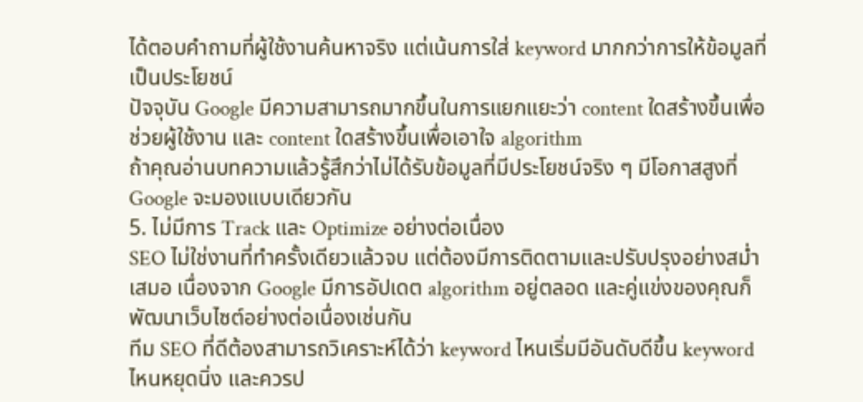ได้ตอบคำถามที่ผู้ใช้งานค้นหาจริง แต่เน้นการใส่ keyword มากกว่าการให้ข้อมูลที่เป็นประโยชน์
ปัจจุบัน Google มีความสามารถมากขึ้นในการแยกแยะว่า content ใดสร้างขึ้นเพื่อช่วยผู้ใช้งาน และ content ใดสร้างขึ้นเพื่อเอาใจ algorithm
ถ้าคุณอ่านบทความแล้วรู้สึกว่าไม่ได้รับข้อมูลที่มีประโยชน์จริง ๆ มีโอกาสสูงที่ Google จะมองแบบเดียวกัน
5. ไม่มีการ Track และ Optimize อย่างต่อเนื่อง
SEO ไม่ใช่งานที่ทำครั้งเดียวแล้วจบ แต่ต้องมีการติดตามและปรับปรุงอย่างสม่ำเสมอ เนื่องจาก Google มีการอัปเดต algorithm อยู่ตลอด และคู่แข่งของคุณก็พัฒนาเว็บไซต์อย่างต่อเนื่องเช่นกัน
ทีม SEO ที่ดีต้องสามารถวิเคราะห์ได้ว่า keyword ไหนเริ่มมีอันดับดีขึ้น keyword ไหนหยุดนิ่ง และควรป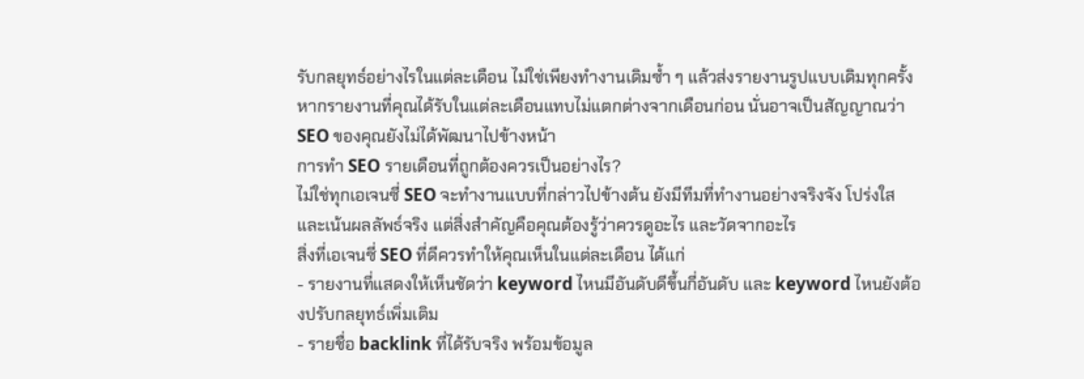รับกลยุทธ์อย่างไรในแต่ละเดือน ไม่ใช่เพียงทำงานเดิมซ้ำ ๆ แล้วส่งรายงานรูปแบบเดิมทุกครั้ง
หากรายงานที่คุณได้รับในแต่ละเดือนแทบไม่แตกต่างจากเดือนก่อน นั่นอาจเป็นสัญญาณว่า SEO ของคุณยังไม่ได้พัฒนาไปข้างหน้า
การทำ SEO รายเดือนที่ถูกต้องควรเป็นอย่างไร?
ไม่ใช่ทุกเอเจนซี่ SEO จะทำงานแบบที่กล่าวไปข้างต้น ยังมีทีมที่ทำงานอย่างจริงจัง โปร่งใส และเน้นผลลัพธ์จริง แต่สิ่งสำคัญคือคุณต้องรู้ว่าควรดูอะไร และวัดจากอะไร
สิ่งที่เอเจนซี่ SEO ที่ดีควรทำให้คุณเห็นในแต่ละเดือน ได้แก่
- รายงานที่แสดงให้เห็นชัดว่า keyword ไหนมีอันดับดีขึ้นกี่อันดับ และ keyword ไหนยังต้องปรับกลยุทธ์เพิ่มเติม
- รายชื่อ backlink ที่ได้รับจริง พร้อมข้อมูล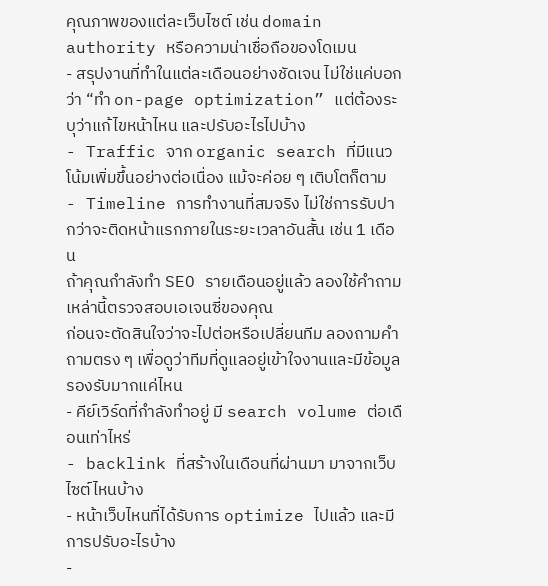คุณภาพของแต่ละเว็บไซต์ เช่น domain authority หรือความน่าเชื่อถือของโดเมน
- สรุปงานที่ทำในแต่ละเดือนอย่างชัดเจน ไม่ใช่แค่บอกว่า “ทำ on-page optimization” แต่ต้องระบุว่าแก้ไขหน้าไหน และปรับอะไรไปบ้าง
- Traffic จาก organic search ที่มีแนวโน้มเพิ่มขึ้นอย่างต่อเนื่อง แม้จะค่อย ๆ เติบโตก็ตาม
- Timeline การทำงานที่สมจริง ไม่ใช่การรับปากว่าจะติดหน้าแรกภายในระยะเวลาอันสั้น เช่น 1 เดือน
ถ้าคุณกำลังทำ SEO รายเดือนอยู่แล้ว ลองใช้คำถามเหล่านี้ตรวจสอบเอเจนซี่ของคุณ
ก่อนจะตัดสินใจว่าจะไปต่อหรือเปลี่ยนทีม ลองถามคำถามตรง ๆ เพื่อดูว่าทีมที่ดูแลอยู่เข้าใจงานและมีข้อมูลรองรับมากแค่ไหน
- คีย์เวิร์ดที่กำลังทำอยู่ มี search volume ต่อเดือนเท่าไหร่
- backlink ที่สร้างในเดือนที่ผ่านมา มาจากเว็บไซต์ไหนบ้าง
- หน้าเว็บไหนที่ได้รับการ optimize ไปแล้ว และมีการปรับอะไรบ้าง
-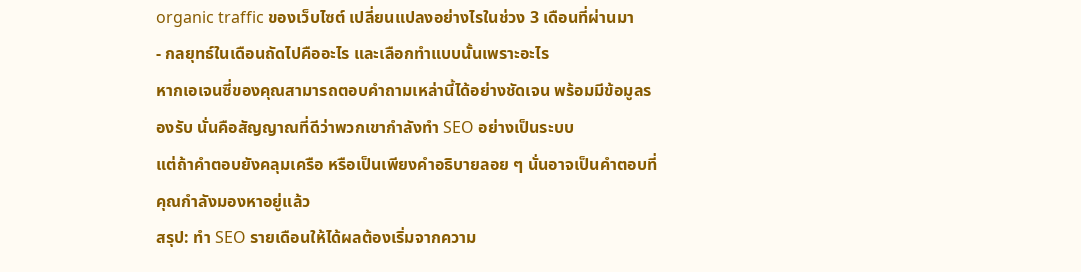organic traffic ของเว็บไซต์ เปลี่ยนแปลงอย่างไรในช่วง 3 เดือนที่ผ่านมา
- กลยุทธ์ในเดือนถัดไปคืออะไร และเลือกทำแบบนั้นเพราะอะไร
หากเอเจนซี่ของคุณสามารถตอบคำถามเหล่านี้ได้อย่างชัดเจน พร้อมมีข้อมูลรองรับ นั่นคือสัญญาณที่ดีว่าพวกเขากำลังทำ SEO อย่างเป็นระบบ
แต่ถ้าคำตอบยังคลุมเครือ หรือเป็นเพียงคำอธิบายลอย ๆ นั่นอาจเป็นคำตอบที่คุณกำลังมองหาอยู่แล้ว
สรุป: ทำ SEO รายเดือนให้ได้ผลต้องเริ่มจากความ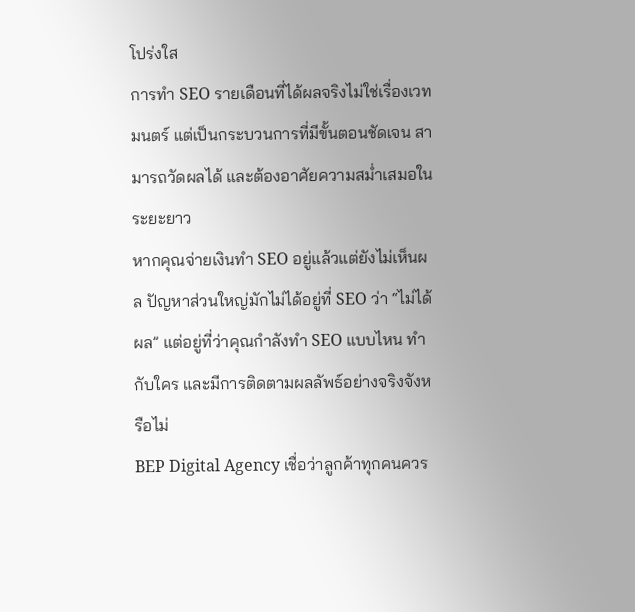โปร่งใส
การทำ SEO รายเดือนที่ได้ผลจริงไม่ใช่เรื่องเวทมนตร์ แต่เป็นกระบวนการที่มีขั้นตอนชัดเจน สามารถวัดผลได้ และต้องอาศัยความสม่ำเสมอในระยะยาว
หากคุณจ่ายเงินทำ SEO อยู่แล้วแต่ยังไม่เห็นผล ปัญหาส่วนใหญ่มักไม่ได้อยู่ที่ SEO ว่า “ไม่ได้ผล” แต่อยู่ที่ว่าคุณกำลังทำ SEO แบบไหน ทำกับใคร และมีการติดตามผลลัพธ์อย่างจริงจังหรือไม่
BEP Digital Agency เชื่อว่าลูกค้าทุกคนควร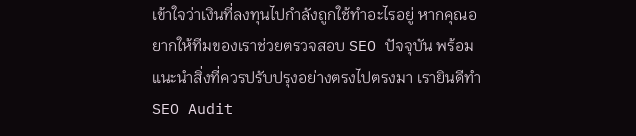เข้าใจว่าเงินที่ลงทุนไปกำลังถูกใช้ทำอะไรอยู่ หากคุณอยากให้ทีมของเราช่วยตรวจสอบ SEO ปัจจุบัน พร้อมแนะนำสิ่งที่ควรปรับปรุงอย่างตรงไปตรงมา เรายินดีทำ SEO Audit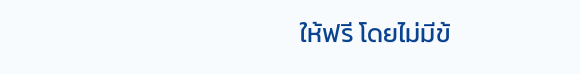ให้ฟรี โดยไม่มีข้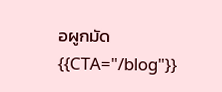อผูกมัด
{{CTA="/blog"}}